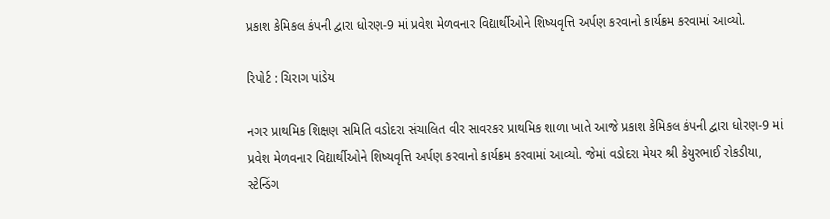પ્રકાશ કેમિકલ કંપની દ્વારા ધોરણ-9 માં પ્રવેશ મેળવનાર વિદ્યાર્થીઓને શિષ્યવૃત્તિ અર્પણ કરવાનો કાર્યક્રમ કરવામાં આવ્યો.

રિપોર્ટ : ચિરાગ પાંડેય

નગર પ્રાથમિક શિક્ષણ સમિતિ વડોદરા સંચાલિત વીર સાવરકર પ્રાથમિક શાળા ખાતે આજે પ્રકાશ કેમિકલ કંપની દ્વારા ધોરણ-9 માં પ્રવેશ મેળવનાર વિદ્યાર્થીઓને શિષ્યવૃત્તિ અર્પણ કરવાનો કાર્યક્રમ કરવામાં આવ્યો. જેમાં વડોદરા મેયર શ્રી કેયુરભાઈ રોકડીયા, સ્ટેન્ડિંગ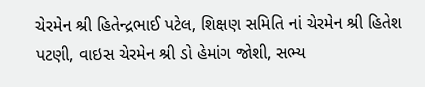ચેરમેન શ્રી હિતેન્દ્રભાઈ પટેલ, શિક્ષણ સમિતિ નાં ચેરમેન શ્રી હિતેશ પટણી, વાઇસ ચેરમેન શ્રી ડો હેમાંગ જોશી, સભ્ય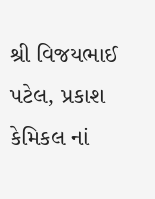શ્રી વિજયભાઈ પટેલ, પ્રકાશ કેમિકલ નાં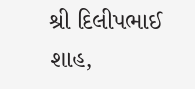શ્રી દિલીપભાઈ શાહ,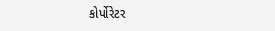કોર્પોરેટર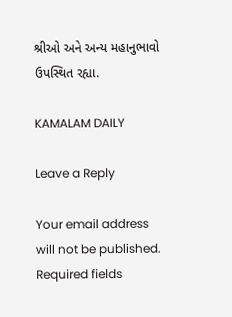શ્રીઓ અને અન્ય મહાનુભાવો ઉપસ્થિત રહ્યા.

KAMALAM DAILY

Leave a Reply

Your email address will not be published. Required fields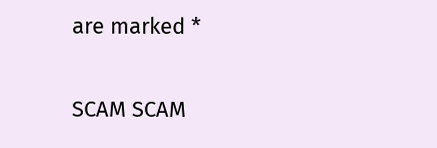are marked *

SCAM SCAM